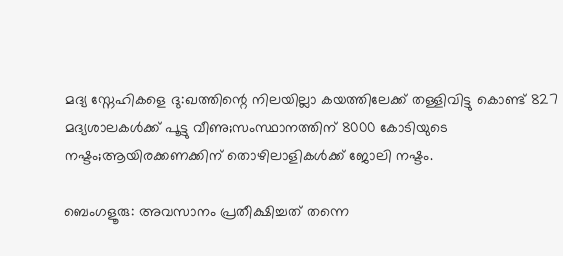മദ്യ സ്നേഹികളെ ദു:ഖത്തിന്റെ നിലയില്ലാ കയത്തിലേക്ക് തള്ളിവിട്ടു കൊണ്ട് 827 മദ്യശാലകൾക്ക് പൂട്ടു വീണു;സംസ്ഥാനത്തിന് 8000 കോടിയുടെ നഷ്ടം;ആയിരക്കണക്കിന് തൊഴിലാളികൾക്ക് ജോലി നഷ്ടം.

ബെംഗളൂരു: അവസാനം പ്രതീക്ഷിച്ചത് തന്നെ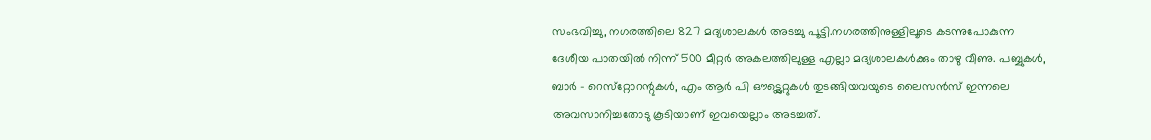സംഭവിച്ചു, നഗരത്തിലെ 827 മദ്യശാലകൾ അടച്ചു പൂട്ടി.നഗരത്തിനുള്ളിലൂടെ കടന്നുപോകുന്ന ദേശീയ പാതയിൽ നിന്ന് 500 മീറ്റർ അകലത്തിലുള്ള എല്ലാ മദ്യശാലകൾക്കും താഴു വീണു. പബ്ബുകൾ, ബാർ – റെസ്‌റ്റോറന്റുകൾ, എം ആർ പി ഔട്ട്ലെറ്റുകൾ തുടങ്ങിയവയുടെ ലൈസൻസ് ഇന്നലെ അവസാനിച്ചതോടു കൂടിയാണ് ഇവയെല്ലാം അടച്ചത്.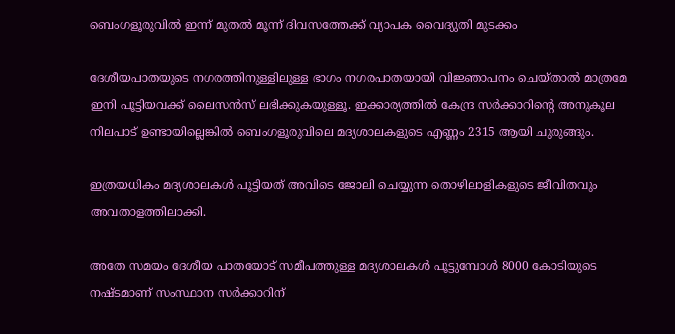ബെംഗളൂരുവിൽ ഇന്ന് മുതൽ മൂന്ന് ദിവസത്തേക്ക് വ്യാപക വൈദ്യുതി മുടക്കം

ദേശീയപാതയുടെ നഗരത്തിനുള്ളിലുള്ള ഭാഗം നഗരപാതയായി വിജ്ഞാപനം ചെയ്താൽ മാത്രമേ ഇനി പൂട്ടിയവക്ക് ലൈസൻസ് ലഭിക്കുകയുള്ളൂ. ഇക്കാര്യത്തിൽ കേന്ദ്ര സർക്കാറിന്റെ അനുകൂല നിലപാട് ഉണ്ടായില്ലെങ്കിൽ ബെംഗളൂരുവിലെ മദ്യശാലകളുടെ എണ്ണം 2315 ആയി ചുരുങ്ങും.

ഇത്രയധികം മദ്യശാലകൾ പൂട്ടിയത് അവിടെ ജോലി ചെയ്യുന്ന തൊഴിലാളികളുടെ ജീവിതവും അവതാളത്തിലാക്കി.

അതേ സമയം ദേശീയ പാതയോട് സമീപത്തുള്ള മദ്യശാലകൾ പൂട്ടുമ്പോൾ 8000 കോടിയുടെ നഷ്ടമാണ് സംസ്ഥാന സർക്കാറിന്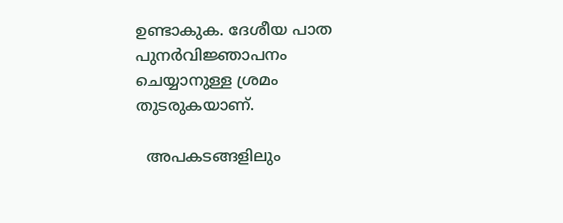ഉണ്ടാകുക. ദേശീയ പാത പുനർവിജ്ഞാപനം  ചെയ്യാനുള്ള ശ്രമം തുടരുകയാണ്.

  അപകടങ്ങളിലും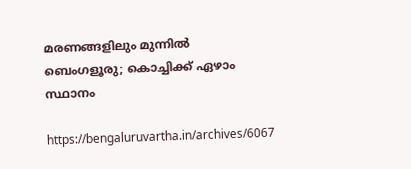മരണങ്ങളിലും മുന്നില്‍ ബെംഗളൂരു; കൊച്ചിക്ക് ഏഴാം സ്ഥാനം

https://bengaluruvartha.in/archives/6067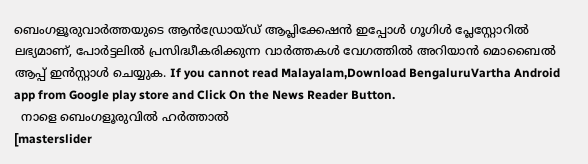ബെംഗളൂരുവാർത്തയുടെ ആൻഡ്രോയ്ഡ് ആപ്ലിക്കേഷൻ ഇപ്പോൾ ഗൂഗിൾ പ്ലേസ്റ്റോറിൽ ലഭ്യമാണ്, പോർട്ടലിൽ പ്രസിദ്ധീകരിക്കുന്ന വാർത്തകൾ വേഗത്തിൽ അറിയാൻ മൊബൈൽ ആപ്പ് ഇൻസ്റ്റാൾ ചെയ്യുക. If you cannot read Malayalam,Download BengaluruVartha Android app from Google play store and Click On the News Reader Button.
  നാളെ ബെംഗളൂരുവിൽ ഹർത്താൽ
[masterslider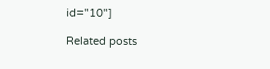id="10"]

Related posts